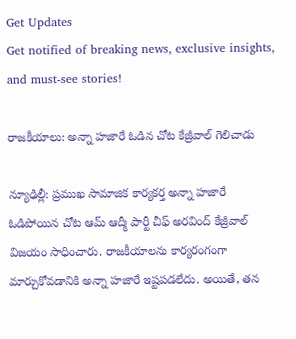Get Updates
Get notified of breaking news, exclusive insights, and must-see stories!

రాజకీయాలు: అన్నా హజారే ఓడిన చోట కేజ్రీవాల్ గెలిచాడు

న్యూఢిల్లీ: ప్రముఖ సామాజిక కార్యకర్త అన్నా హజారే ఓడిపోయిన చోట ఆమ్ ఆద్మీ పార్టీ చీఫ్ అరవింద్ కేజ్రీవాల్ విజయం సాధించారు. రాజకీయాలను కార్యరంగంగా మార్చుకోవడానికి అన్నా హజారే ఇష్టపడలేదు. అయితే, తన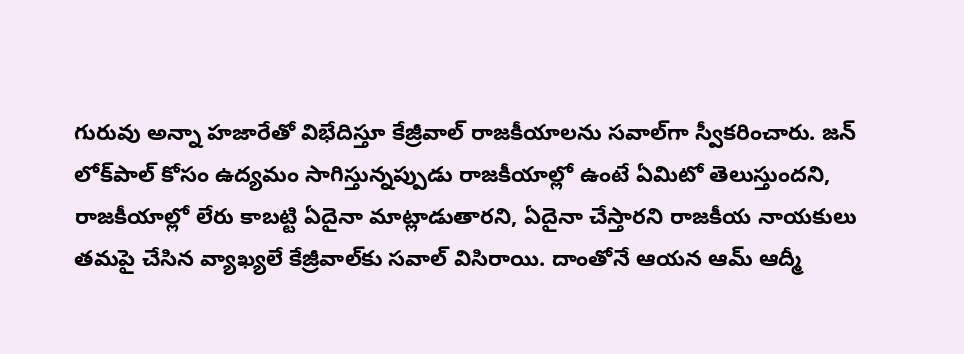గురువు అన్నా హజారేతో విభేదిస్తూ కేజ్రీవాల్ రాజకీయాలను సవాల్‌గా స్వీకరించారు. జన్ లోక్‌పాల్ కోసం ఉద్యమం సాగిస్తున్నప్పుడు రాజకీయాల్లో ఉంటే ఏమిటో తెలుస్తుందని, రాజకీయాల్లో లేరు కాబట్టి ఏదైనా మాట్లాడుతారని, ఏదైనా చేస్తారని రాజకీయ నాయకులు తమపై చేసిన వ్యాఖ్యలే కేజ్రీవాల్‌కు సవాల్ విసిరాయి. దాంతోనే ఆయన ఆమ్ ఆద్మీ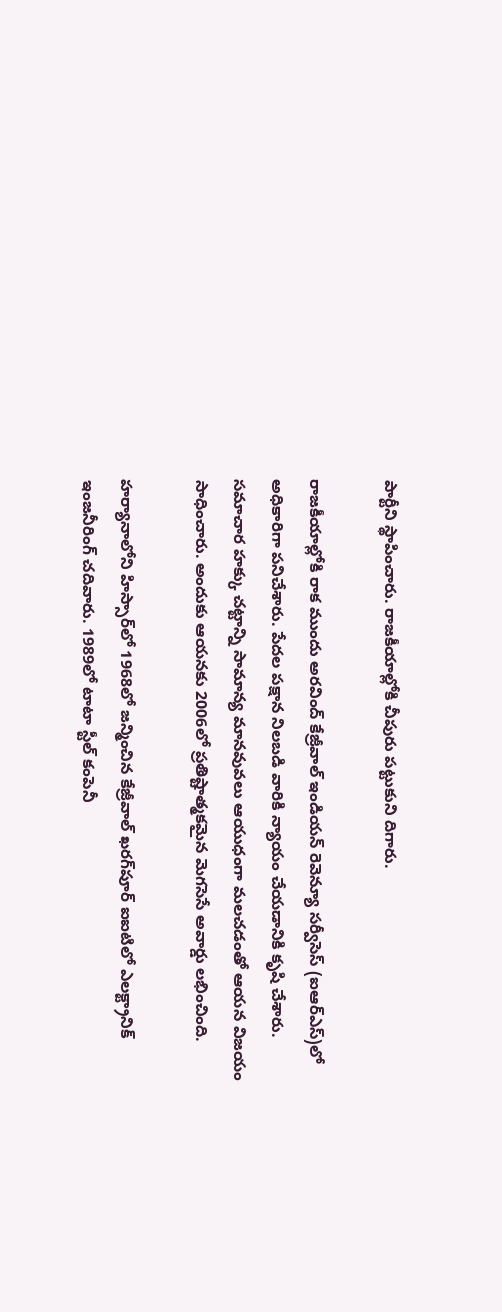పార్టీని స్థాపించారు. రాజకీయాల్లోకి చీపురు పట్టుకుని దిగారు.

రాజకీయాల్లోకి రాక ముందు అరవింద్ కేజ్రీవాల్ ఇండియన్ రెవెన్యూ సర్వీసెస్ (ఐఆర్ఎస్)లో అధికారిగా పనిచేశారు. పేదల పక్షాన నిలబడి వారికి న్యాయం చేయడానికి కృషి చేశారు. సమాచార హక్కు చట్టాన్ని సామాన్య మానవువలు ఆయుధంగా మలచడంతో ఆయన విజయం సాధించారు. అందుకు ఆయనకు 2006లో ప్రతిష్టాత్మకమైన మెగసెసే అవార్డు లభించింది.

హర్యానాలోని హిస్సార్‌లో 1968లో జన్మించిన కేజ్రీవాల్ ఖరగ్‌పూర్ ఐఐటిలో ఎలక్ట్రానిక్ ఇంజనీరింగ్ చదివారు. 1989లో టాటా స్టీల్ కంపెనీ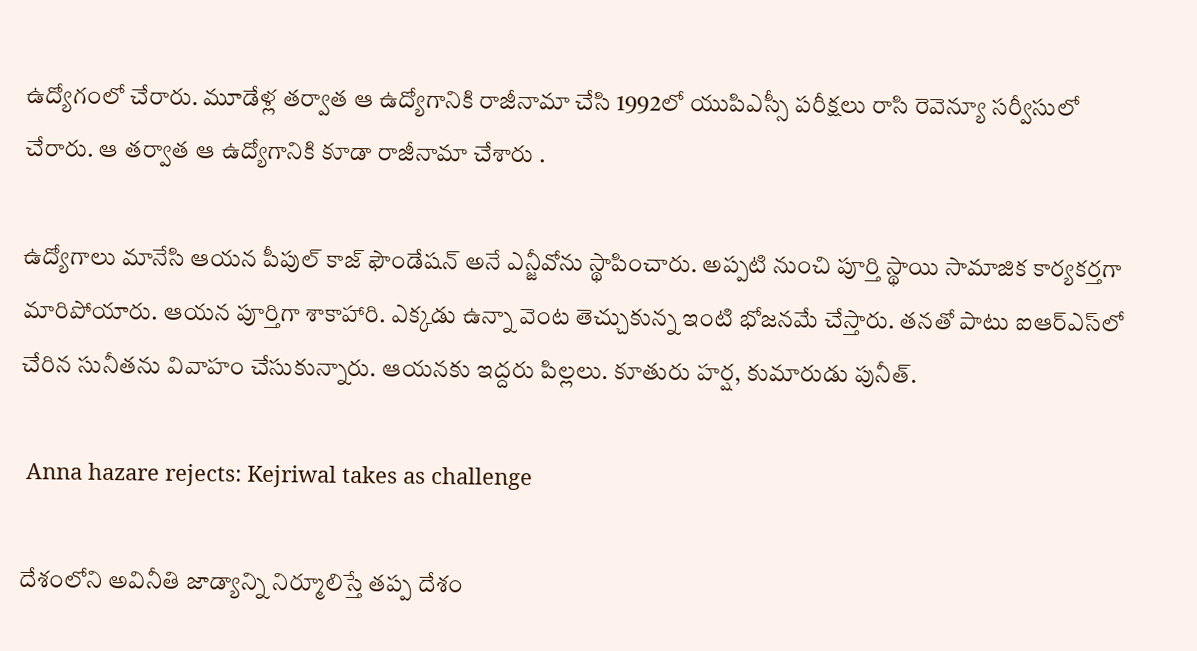ఉద్యోగంలో చేరారు. మూడేళ్ల తర్వాత ఆ ఉద్యోగానికి రాజీనామా చేసి 1992లో యుపిఎస్సీ పరీక్షలు రాసి రెవెన్యూ సర్వీసులో చేరారు. ఆ తర్వాత ఆ ఉద్యోగానికి కూడా రాజీనామా చేశారు .

ఉద్యోగాలు మానేసి ఆయన పీపుల్ కాజ్ ఫౌండేషన్ అనే ఎన్జీవోను స్థాపించారు. అప్పటి నుంచి పూర్తి స్థాయి సామాజిక కార్యకర్తగా మారిపోయారు. ఆయన పూర్తిగా శాకాహారి. ఎక్కడు ఉన్నా వెంట తెచ్చుకున్న ఇంటి భోజనమే చేస్తారు. తనతో పాటు ఐఆర్ఎస్‌లో చేరిన సునీతను వివాహం చేసుకున్నారు. ఆయనకు ఇద్దరు పిల్లలు. కూతురు హర్ష, కుమారుడు పునీత్.

 Anna hazare rejects: Kejriwal takes as challenge

దేశంలోని అవినీతి జాడ్యాన్ని నిర్మూలిస్తే తప్ప దేశం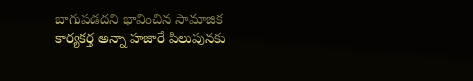బాగుపడదని భావించిన సామాజిక కార్యకర్త అన్నా హజారే పిలుపునకు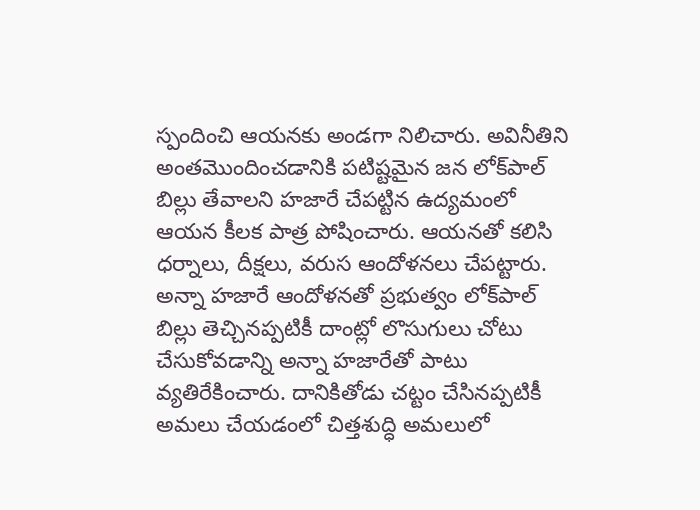స్పందించి ఆయనకు అండగా నిలిచారు. అవినీతిని అంతమొందించడానికి పటిష్టమైన జన లోక్‌పాల్ బిల్లు తేవాలని హజారే చేపట్టిన ఉద్యమంలో ఆయన కీలక పాత్ర పోషించారు. ఆయనతో కలిసి ధర్నాలు, దీక్షలు, వరుస ఆందోళనలు చేపట్టారు. అన్నా హజారే ఆందోళనతో ప్రభుత్వం లోక్‌పాల్ బిల్లు తెచ్చినప్పటికీ దాంట్లో లొసుగులు చోటు చేసుకోవడాన్ని అన్నా హజారేతో పాటు వ్యతిరేకించారు. దానికితోడు చట్టం చేసినప్పటికీ అమలు చేయడంలో చిత్తశుద్ధి అమలులో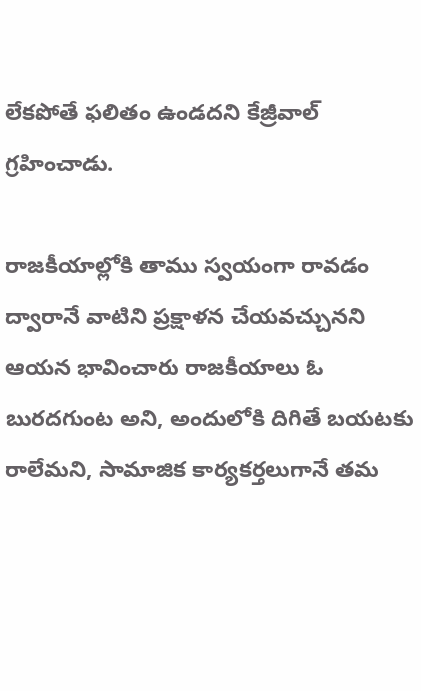లేకపోతే ఫలితం ఉండదని కేజ్రీవాల్ గ్రహించాడు.

రాజకీయాల్లోకి తాము స్వయంగా రావడం ద్వారానే వాటిని ప్రక్షాళన చేయవచ్చునని ఆయన భావించారు రాజకీయాలు ఓ బురదగుంట అని, అందులోకి దిగితే బయటకు రాలేమని, సామాజిక కార్యకర్తలుగానే తమ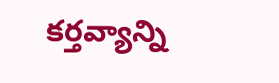కర్తవ్యాన్ని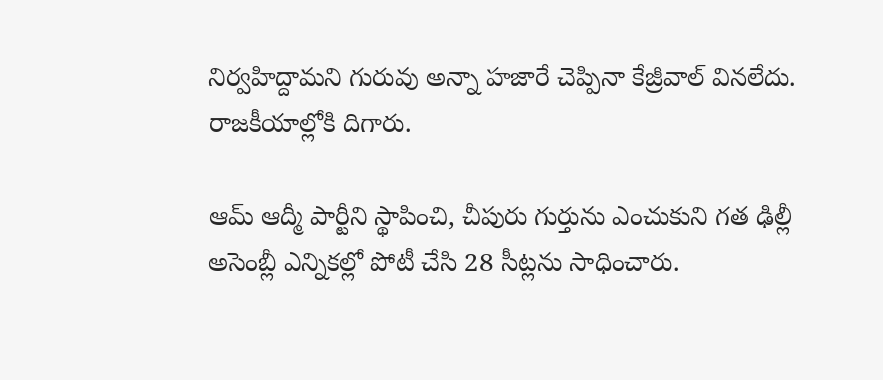నిర్వహిద్దామని గురువు అన్నా హజారే చెప్పినా కేజ్రీవాల్ వినలేదు. రాజకీయాల్లోకి దిగారు.

ఆమ్ ఆద్మీ పార్టీని స్థాపించి, చీపురు గుర్తును ఎంచుకుని గత ఢిల్లీ అసెంబ్లీ ఎన్నికల్లో పోటీ చేసి 28 సీట్లను సాధించారు.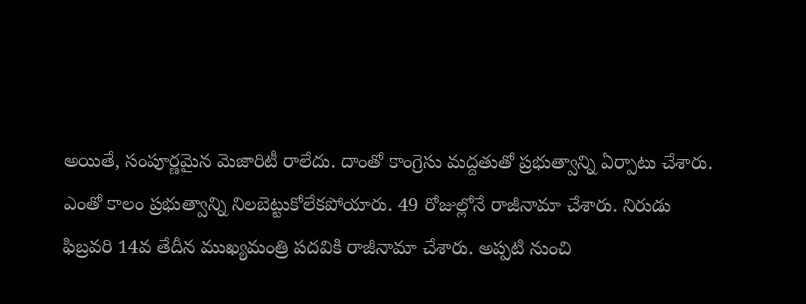అయితే, సంపూర్ణమైన మెజారిటీ రాలేదు. దాంతో కాంగ్రెసు మద్దతుతో ప్రభుత్వాన్ని ఏర్పాటు చేశారు. ఎంతో కాలం ప్రభుత్వాన్ని నిలబెట్టుకోలేకపోయారు. 49 రోజుల్లోనే రాజీనామా చేశారు. నిరుడు ఫిబ్రవరి 14వ తేదీన ముఖ్యమంత్రి పదవికి రాజీనామా చేశారు. అప్పటి నుంచి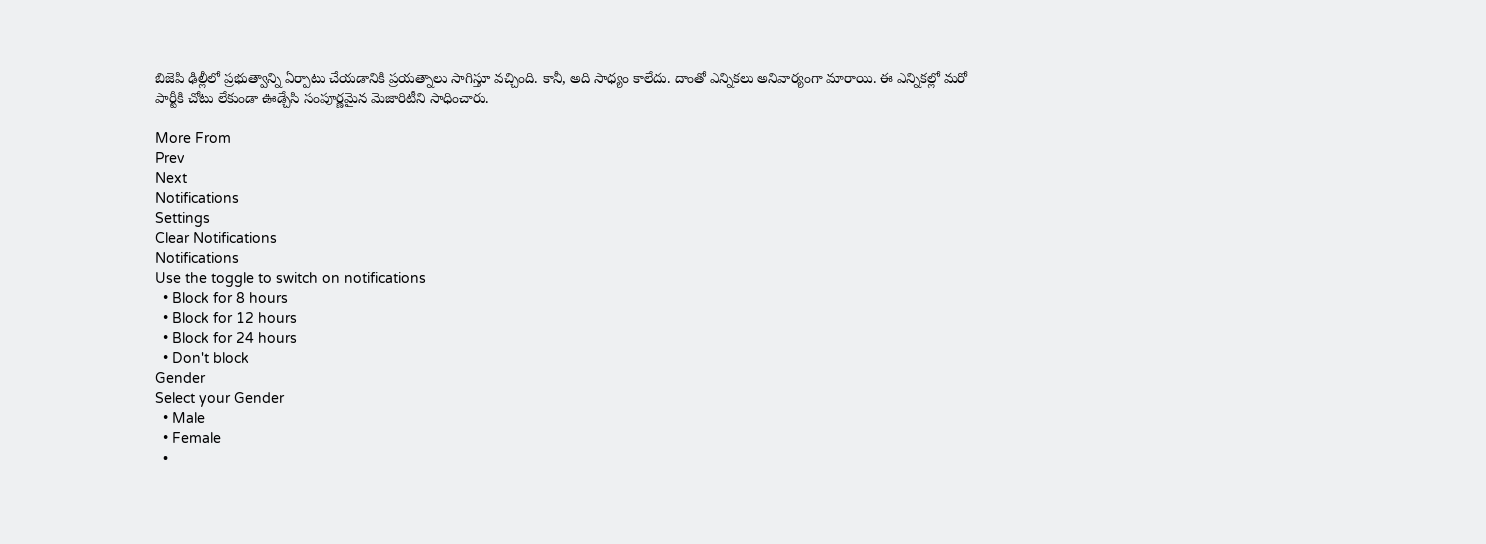బిజెపి ఢిల్లీలో ప్రభుత్వాన్ని ఏర్పాటు చేయడానికి ప్రయత్నాలు సాగిస్తూ వచ్చింది. కానీ, అది సాధ్యం కాలేదు. దాంతో ఎన్నికలు అనివార్యంగా మారాయి. ఈ ఎన్నికల్లో మరో పార్టీకి చోటు లేకుండా ఊడ్చేసి సంపూర్ణమైన మెజారిటీని సాధించారు.

More From
Prev
Next
Notifications
Settings
Clear Notifications
Notifications
Use the toggle to switch on notifications
  • Block for 8 hours
  • Block for 12 hours
  • Block for 24 hours
  • Don't block
Gender
Select your Gender
  • Male
  • Female
  •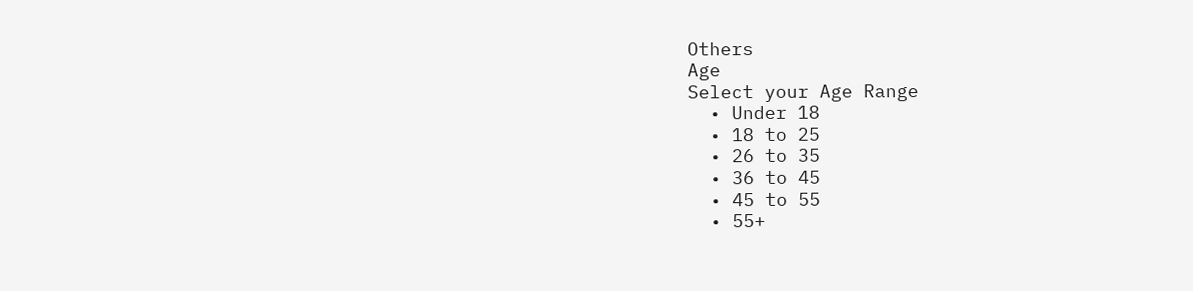Others
Age
Select your Age Range
  • Under 18
  • 18 to 25
  • 26 to 35
  • 36 to 45
  • 45 to 55
  • 55+